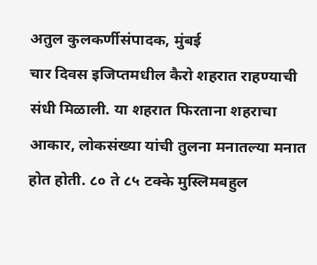अतुल कुलकर्णीसंपादक, मुंबई
चार दिवस इजिप्तमधील कैरो शहरात राहण्याची संधी मिळाली. या शहरात फिरताना शहराचा आकार, लोकसंख्या यांची तुलना मनातल्या मनात होत होती. ८० ते ८५ टक्के मुस्लिमबहुल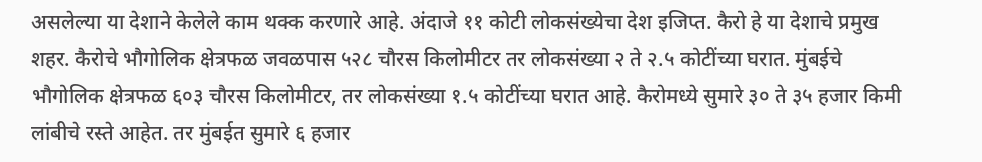असलेल्या या देशाने केलेले काम थक्क करणारे आहे. अंदाजे ११ कोटी लोकसंख्येचा देश इजिप्त. कैरो हे या देशाचे प्रमुख शहर. कैरोचे भौगोलिक क्षेत्रफळ जवळपास ५२८ चौरस किलोमीटर तर लोकसंख्या २ ते २.५ कोटींच्या घरात. मुंबईचे भौगोलिक क्षेत्रफळ ६०३ चौरस किलोमीटर, तर लोकसंख्या १.५ कोटींच्या घरात आहे. कैरोमध्ये सुमारे ३० ते ३५ हजार किमी लांबीचे रस्ते आहेत. तर मुंबईत सुमारे ६ हजार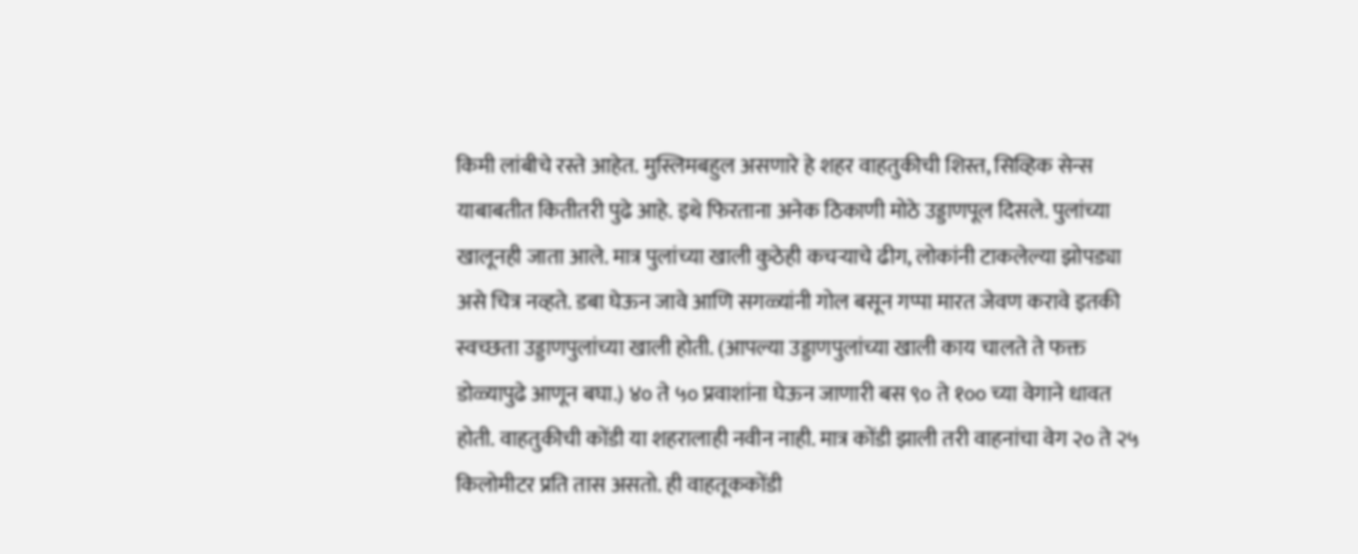किमी लांबीचे रस्ते आहेत. मुस्लिमबहुल असणारे हे शहर वाहतुकीची शिस्त, सिव्हिक सेन्स याबाबतीत कितीतरी पुढे आहे. इथे फिरताना अनेक ठिकाणी मोठे उड्डाणपूल दिसले. पुलांच्या खालूनही जाता आले. मात्र पुलांच्या खाली कुठेही कचऱ्याचे ढीग, लोकांनी टाकलेल्या झोपड्या असे चित्र नव्हते. डबा घेऊन जावे आणि सगळ्यांनी गोल बसून गप्पा मारत जेवण करावे इतकी स्वच्छता उड्डाणपुलांच्या खाली होती. (आपल्या उड्डाणपुलांच्या खाली काय चालते ते फक्त डोळ्यापुढे आणून बघा.) ४० ते ५० प्रवाशांना घेऊन जाणारी बस ९० ते १०० च्या वेगाने धावत होती. वाहतुकीची कोंडी या शहरालाही नवीन नाही. मात्र कोंडी झाली तरी वाहनांचा वेग २० ते २५ किलोमीटर प्रति तास असतो. ही वाहतूककोंडी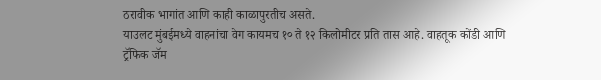ठरावीक भागांत आणि काही काळापुरतीच असते.
याउलट मुंबईमध्ये वाहनांचा वेग कायमच १० ते १२ किलोमीटर प्रति तास आहे. वाहतूक कोंडी आणि ट्रॅफिक जॅम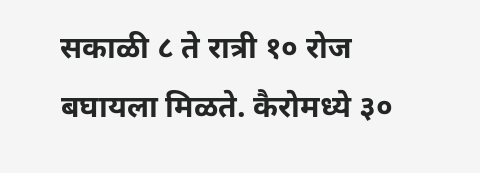सकाळी ८ ते रात्री १० रोज बघायला मिळते. कैरोमध्ये ३०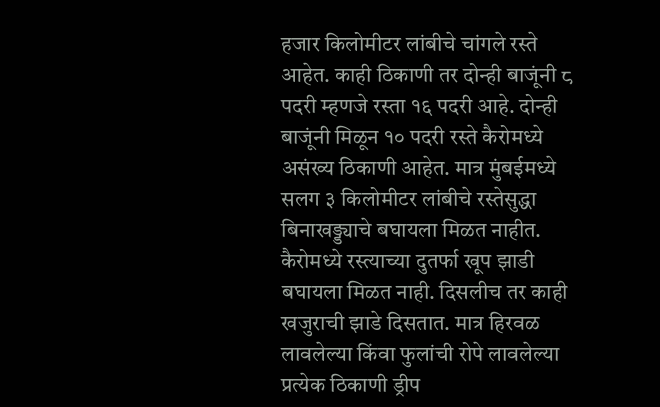हजार किलोमीटर लांबीचे चांगले रस्ते आहेत. काही ठिकाणी तर दोन्ही बाजूंनी ८ पदरी म्हणजे रस्ता १६ पदरी आहे. दोन्ही बाजूंनी मिळून १० पदरी रस्ते कैरोमध्ये असंख्य ठिकाणी आहेत. मात्र मुंबईमध्ये सलग ३ किलोमीटर लांबीचे रस्तेसुद्धा बिनाखड्ड्याचे बघायला मिळत नाहीत. कैरोमध्ये रस्त्याच्या दुतर्फा खूप झाडी बघायला मिळत नाही. दिसलीच तर काही खजुराची झाडे दिसतात. मात्र हिरवळ लावलेल्या किंवा फुलांची रोपे लावलेल्या प्रत्येक ठिकाणी ड्रीप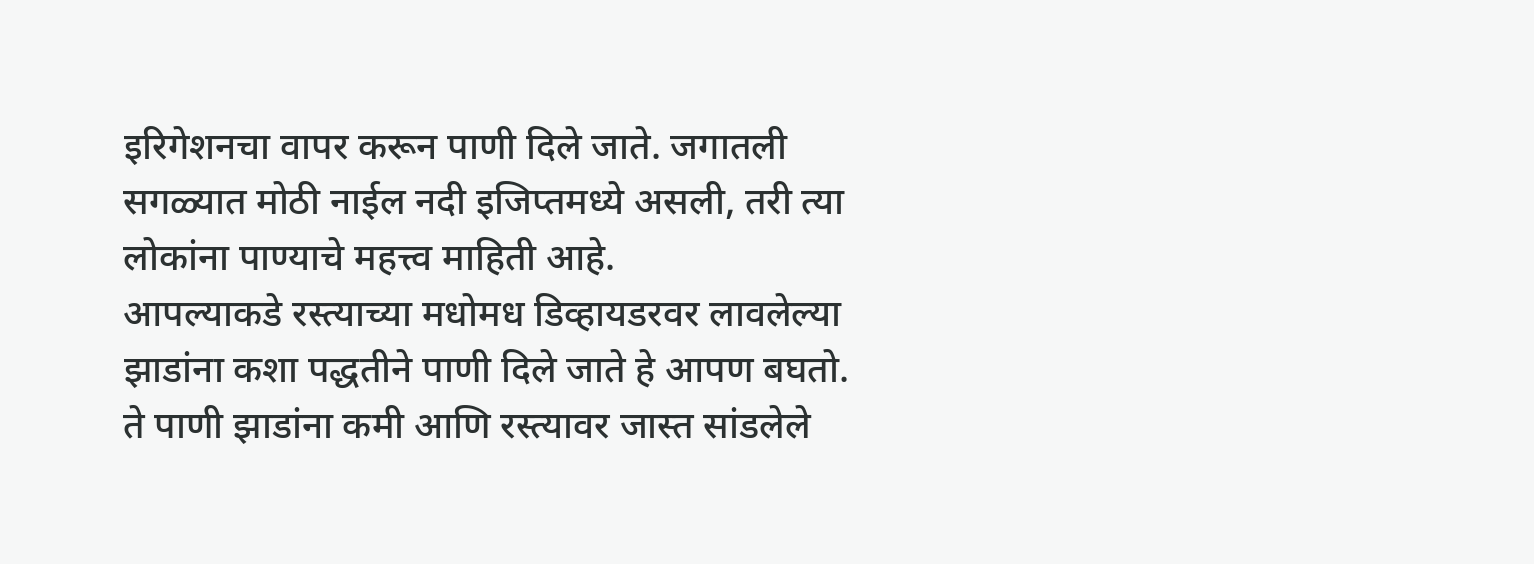इरिगेशनचा वापर करून पाणी दिले जाते. जगातली सगळ्यात मोठी नाईल नदी इजिप्तमध्ये असली, तरी त्या लोकांना पाण्याचे महत्त्व माहिती आहे.
आपल्याकडे रस्त्याच्या मधोमध डिव्हायडरवर लावलेल्या झाडांना कशा पद्धतीने पाणी दिले जाते हे आपण बघतो. ते पाणी झाडांना कमी आणि रस्त्यावर जास्त सांडलेले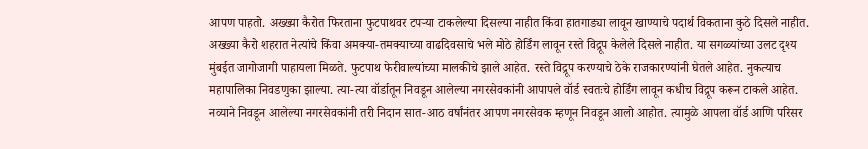आपण पाहतो. अख्ख्या कैरोत फिरताना फुटपाथवर टपऱ्या टाकलेल्या दिसल्या नाहीत किंवा हातगाड्या लावून खाण्याचे पदार्थ विकताना कुठे दिसले नाहीत. अख्ख्या कैरो शहरात नेत्यांचे किंवा अमक्या-तमक्याच्या वाढदिवसाचे भले मोठे होर्डिंग लावून रस्ते विद्रूप केलेले दिसले नाहीत. या सगळ्यांच्या उलट दृश्य मुंबईत जागोजागी पाहायला मिळते. फुटपाथ फेरीवाल्यांच्या मालकीचे झाले आहेत. रस्ते विद्रूप करण्याचे ठेके राजकारण्यांनी घेतले आहेत. नुकत्याच महापालिका निवडणुका झाल्या. त्या-त्या वॉर्डातून निवडून आलेल्या नगरसेवकांनी आपापले वॉर्ड स्वतःचे होर्डिंग लावून कधीच विद्रूप करून टाकले आहेत.
नव्याने निवडून आलेल्या नगरसेवकांनी तरी निदान सात-आठ वर्षांनंतर आपण नगरसेवक म्हणून निवडून आलो आहोत. त्यामुळे आपला वॉर्ड आणि परिसर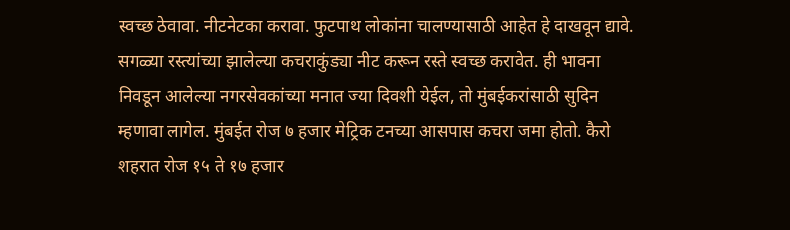स्वच्छ ठेवावा. नीटनेटका करावा. फुटपाथ लोकांना चालण्यासाठी आहेत हे दाखवून द्यावे. सगळ्या रस्त्यांच्या झालेल्या कचराकुंड्या नीट करून रस्ते स्वच्छ करावेत. ही भावना निवडून आलेल्या नगरसेवकांच्या मनात ज्या दिवशी येईल, तो मुंबईकरांसाठी सुदिन म्हणावा लागेल. मुंबईत रोज ७ हजार मेट्रिक टनच्या आसपास कचरा जमा होतो. कैरो शहरात रोज १५ ते १७ हजार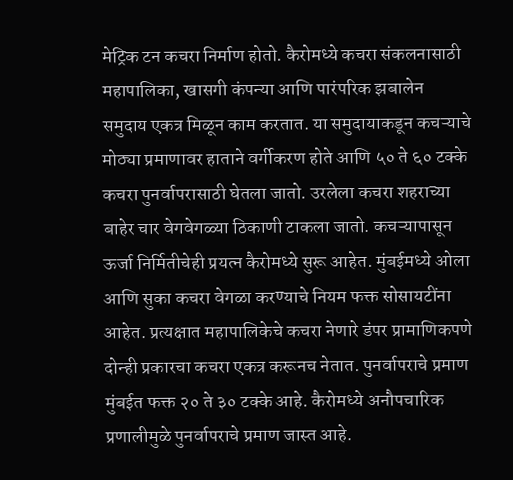मेट्रिक टन कचरा निर्माण होतो. कैरोमध्ये कचरा संकलनासाठी महापालिका, खासगी कंपन्या आणि पारंपरिक झबालेन समुदाय एकत्र मिळून काम करतात. या समुदायाकडून कचऱ्याचे मोठ्या प्रमाणावर हाताने वर्गीकरण होते आणि ५० ते ६० टक्के कचरा पुनर्वापरासाठी घेतला जातो. उरलेला कचरा शहराच्या बाहेर चार वेगवेगळ्या ठिकाणी टाकला जातो. कचऱ्यापासून ऊर्जा निर्मितीचेही प्रयत्न कैरोमध्ये सुरू आहेत. मुंबईमध्ये ओला आणि सुका कचरा वेगळा करण्याचे नियम फक्त सोसायटींना आहेत. प्रत्यक्षात महापालिकेचे कचरा नेणारे डंपर प्रामाणिकपणे दोन्ही प्रकारचा कचरा एकत्र करूनच नेतात. पुनर्वापराचे प्रमाण मुंबईत फक्त २० ते ३० टक्के आहे. कैरोमध्ये अनौपचारिक प्रणालीमुळे पुनर्वापराचे प्रमाण जास्त आहे.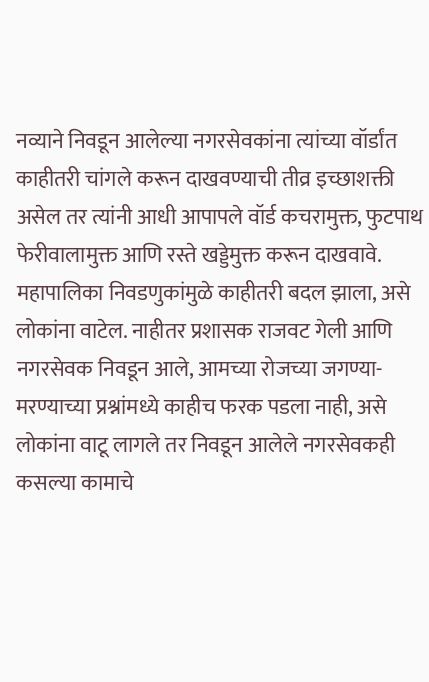नव्याने निवडून आलेल्या नगरसेवकांना त्यांच्या वॉर्डांत काहीतरी चांगले करून दाखवण्याची तीव्र इच्छाशक्ती असेल तर त्यांनी आधी आपापले वॉर्ड कचरामुक्त, फुटपाथ फेरीवालामुक्त आणि रस्ते खड्डेमुक्त करून दाखवावे. महापालिका निवडणुकांमुळे काहीतरी बदल झाला, असे लोकांना वाटेल. नाहीतर प्रशासक राजवट गेली आणि नगरसेवक निवडून आले, आमच्या रोजच्या जगण्या-मरण्याच्या प्रश्नांमध्ये काहीच फरक पडला नाही, असे लोकांना वाटू लागले तर निवडून आलेले नगरसेवकही कसल्या कामाचे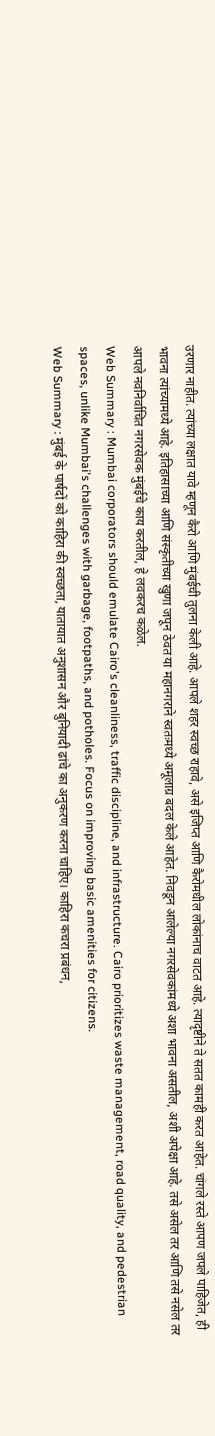उरणार नाहीत. त्यांच्या लक्षात यावे म्हणून कैरो आणि मुंबईची तुलना केली आहे. आपले शहर स्वच्छ राहावे, असे इजिप्त आणि कैरोमधील लोकांनाच वाटत आहे. त्यादृष्टीने ते सतत कामही करत आहेत. चांगले रस्ते आपण जपले पाहिजेत, ही भावना त्यांच्यामध्ये आहे. इतिहासाच्या आणि संस्कृतीच्या खुणा जपून ठेवत या महानगराने स्वतःमध्ये अमूलाग्र बदल केले आहेत. निवडून आलेल्या नगरसेवकांमध्ये अशा भावना असतील, अशी अपेक्षा आहे. तसे असेल तर आणि तसे नसेल तर आपले नवनिर्वाचित नगरसेवक मुंबईचे काय करतील, हे लवकरच कळेल.
Web Summary : Mumbai corporators should emulate Cairo's cleanliness, traffic discipline, and infrastructure. Cairo prioritizes waste management, road quality, and pedestrian spaces, unlike Mumbai's challenges with garbage, footpaths, and potholes. Focus on improving basic amenities for citizens.
Web Summary : मुंबई के पार्षदों को काहिरा की स्वच्छता, यातायात अनुशासन और बुनियादी ढांचे का अनुकरण करना चाहिए। काहिरा कचरा प्रबंधन,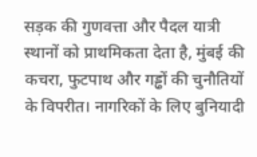सड़क की गुणवत्ता और पैदल यात्री स्थानों को प्राथमिकता देता है, मुंबई की कचरा, फुटपाथ और गड्ढों की चुनौतियों के विपरीत। नागरिकों के लिए बुनियादी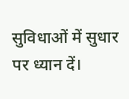सुविधाओं में सुधार पर ध्यान दें।